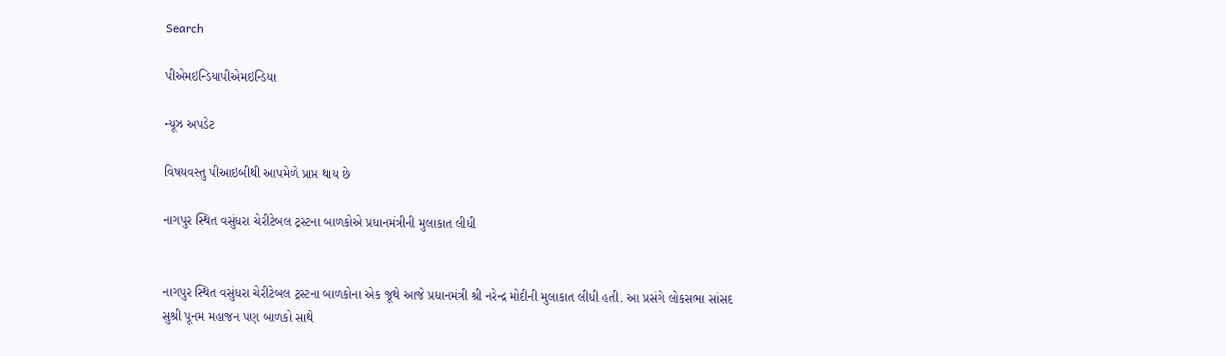Search

પીએમઇન્ડિયાપીએમઇન્ડિયા

ન્યૂઝ અપડેટ

વિષયવસ્તુ પીઆઇબીથી આપમેળે પ્રાપ્ત થાય છે

નાગપુર સ્થિત વસુંધરા ચેરીટેબલ ટ્રસ્ટના બાળકોએ પ્રધાનમંત્રીની મુલાકાત લીધી


નાગપુર સ્થિત વસુંધરા ચેરીટેબલ ટ્રસ્ટના બાળકોના એક જૂથે આજે પ્રધાનમંત્રી શ્રી નરેન્દ્ર મોદીની મુલાકાત લીધી હતી. આ પ્રસંગે લોકસભા સાંસદ સુશ્રી પૂનમ મહાજન પણ બાળકો સાથે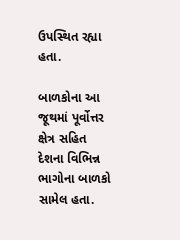ઉપસ્થિત રહ્યા હતા.

બાળકોના આ જૂથમાં પૂર્વોત્તર ક્ષેત્ર સહિત દેશના વિભિન્ન ભાગોના બાળકો સામેલ હતા.